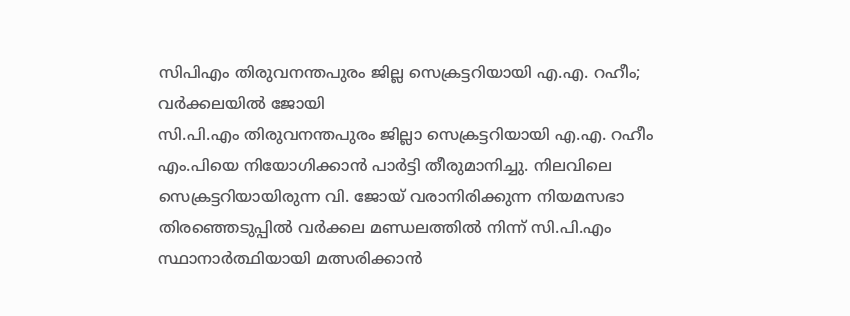സിപിഎം തിരുവനന്തപുരം ജില്ല സെക്രട്ടറിയായി എ.എ. റഹീം; വർക്കലയിൽ ജോയി
സി.പി.എം തിരുവനന്തപുരം ജില്ലാ സെക്രട്ടറിയായി എ.എ. റഹീം എം.പിയെ നിയോഗിക്കാൻ പാർട്ടി തീരുമാനിച്ചു. നിലവിലെ സെക്രട്ടറിയായിരുന്ന വി. ജോയ് വരാനിരിക്കുന്ന നിയമസഭാ തിരഞ്ഞെടുപ്പിൽ വർക്കല മണ്ഡലത്തിൽ നിന്ന് സി.പി.എം സ്ഥാനാർത്ഥിയായി മത്സരിക്കാൻ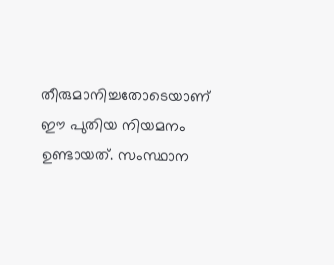തീരുമാനിച്ചതോടെയാണ് ഈ പുതിയ നിയമനം ഉണ്ടായത്. സംസ്ഥാന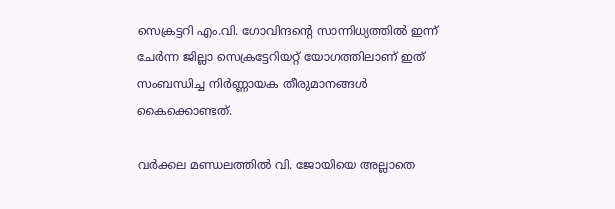സെക്രട്ടറി എം.വി. ഗോവിന്ദന്റെ സാന്നിധ്യത്തിൽ ഇന്ന് ചേർന്ന ജില്ലാ സെക്രട്ടേറിയറ്റ് യോഗത്തിലാണ് ഇത് സംബന്ധിച്ച നിർണ്ണായക തീരുമാനങ്ങൾ കൈക്കൊണ്ടത്.

വർക്കല മണ്ഡലത്തിൽ വി. ജോയിയെ അല്ലാതെ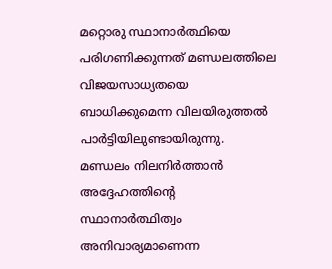മറ്റൊരു സ്ഥാനാർത്ഥിയെ പരിഗണിക്കുന്നത് മണ്ഡലത്തിലെ വിജയസാധ്യതയെ ബാധിക്കുമെന്ന വിലയിരുത്തൽ പാർട്ടിയിലുണ്ടായിരുന്നു. മണ്ഡലം നിലനിർത്താൻ അദ്ദേഹത്തിന്റെ സ്ഥാനാർത്ഥിത്വം അനിവാര്യമാണെന്ന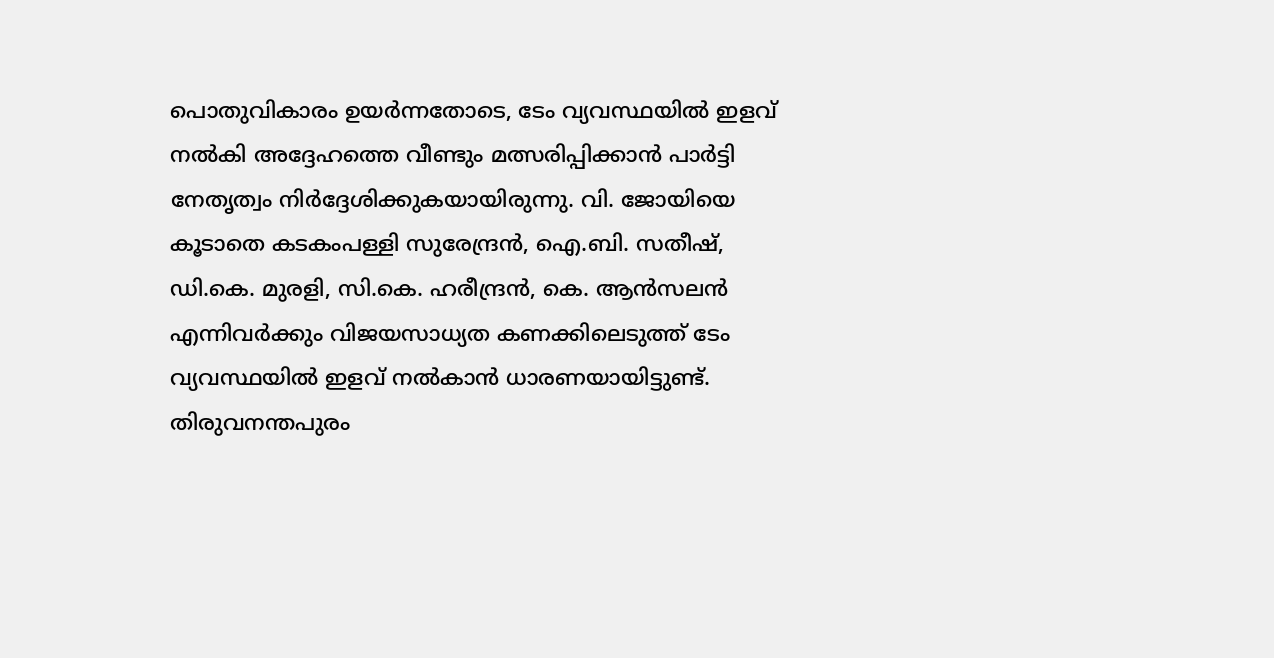പൊതുവികാരം ഉയർന്നതോടെ, ടേം വ്യവസ്ഥയിൽ ഇളവ് നൽകി അദ്ദേഹത്തെ വീണ്ടും മത്സരിപ്പിക്കാൻ പാർട്ടി നേതൃത്വം നിർദ്ദേശിക്കുകയായിരുന്നു. വി. ജോയിയെ കൂടാതെ കടകംപള്ളി സുരേന്ദ്രൻ, ഐ.ബി. സതീഷ്, ഡി.കെ. മുരളി, സി.കെ. ഹരീന്ദ്രൻ, കെ. ആൻസലൻ എന്നിവർക്കും വിജയസാധ്യത കണക്കിലെടുത്ത് ടേം വ്യവസ്ഥയിൽ ഇളവ് നൽകാൻ ധാരണയായിട്ടുണ്ട്.
തിരുവനന്തപുരം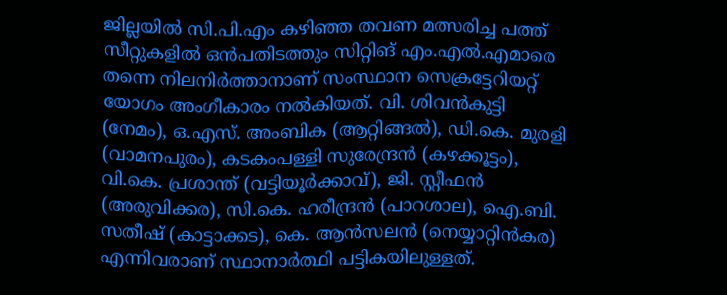ജില്ലയിൽ സി.പി.എം കഴിഞ്ഞ തവണ മത്സരിച്ച പത്ത് സീറ്റുകളിൽ ഒൻപതിടത്തും സിറ്റിങ് എം.എൽ.എമാരെ തന്നെ നിലനിർത്താനാണ് സംസ്ഥാന സെക്രട്ടേറിയറ്റ് യോഗം അംഗീകാരം നൽകിയത്. വി. ശിവൻകുട്ടി (നേമം), ഒ.എസ്. അംബിക (ആറ്റിങ്ങൽ), ഡി.കെ. മുരളി (വാമനപുരം), കടകംപള്ളി സുരേന്ദ്രൻ (കഴക്കൂട്ടം), വി.കെ. പ്രശാന്ത് (വട്ടിയൂർക്കാവ്), ജി. സ്റ്റീഫൻ (അരുവിക്കര), സി.കെ. ഹരീന്ദ്രൻ (പാറശാല), ഐ.ബി. സതീഷ് (കാട്ടാക്കട), കെ. ആൻസലൻ (നെയ്യാറ്റിൻകര) എന്നിവരാണ് സ്ഥാനാർത്ഥി പട്ടികയിലുള്ളത്.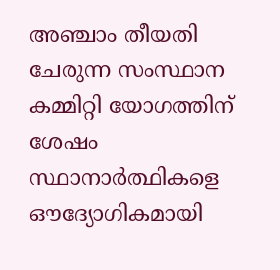അഞ്ചാം തീയതി ചേരുന്ന സംസ്ഥാന കമ്മിറ്റി യോഗത്തിന് ശേഷം സ്ഥാനാർത്ഥികളെ ഔദ്യോഗികമായി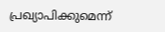പ്രഖ്യാപിക്കുമെന്ന്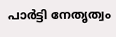പാർട്ടി നേതൃത്വം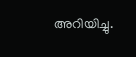അറിയിച്ചു.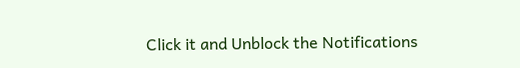Click it and Unblock the Notifications